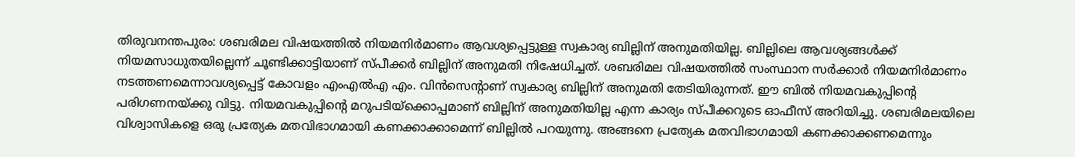തിരുവനന്തപുരം: ശബരിമല വിഷയത്തിൽ നിയമനിർമാണം ആവശ്യപ്പെട്ടുള്ള സ്വകാര്യ ബില്ലിന് അനുമതിയില്ല. ബില്ലിലെ ആവശ്യങ്ങൾക്ക് നിയമസാധുതയില്ലെന്ന് ചൂണ്ടിക്കാട്ടിയാണ് സ്പീക്കർ ബില്ലിന് അനുമതി നിഷേധിച്ചത്. ശബരിമല വിഷയത്തിൽ സംസ്ഥാന സർക്കാർ നിയമനിർമാണം നടത്തണമെന്നാവശ്യപ്പെട്ട് കോവളം എംഎൽഎ എം. വിൻസെന്റാണ് സ്വകാര്യ ബില്ലിന് അനുമതി തേടിയിരുന്നത്. ഈ ബിൽ നിയമവകുപ്പിന്റെ പരിഗണനയ്ക്കു വിട്ടു. നിയമവകുപ്പിന്റെ മറുപടിയ്ക്കൊപ്പമാണ് ബില്ലിന് അനുമതിയില്ല എന്ന കാര്യം സ്പീക്കറുടെ ഓഫീസ് അറിയിച്ചു. ശബരിമലയിലെ വിശ്വാസികളെ ഒരു പ്രത്യേക മതവിഭാഗമായി കണക്കാക്കാമെന്ന് ബില്ലിൽ പറയുന്നു. അങ്ങനെ പ്രത്യേക മതവിഭാഗമായി കണക്കാക്കണമെന്നും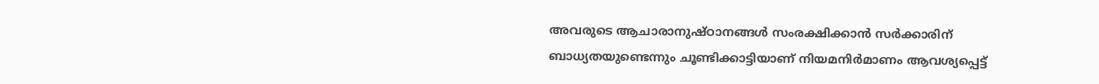അവരുടെ ആചാരാനുഷ്ഠാനങ്ങൾ സംരക്ഷിക്കാൻ സർക്കാരിന് ബാധ്യതയുണ്ടെന്നും ചൂണ്ടിക്കാട്ടിയാണ് നിയമനിർമാണം ആവശ്യപ്പെട്ട്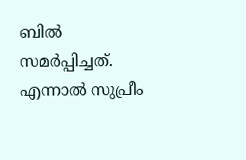ബിൽ സമർപ്പിച്ചത്. എന്നാൽ സുപ്രീം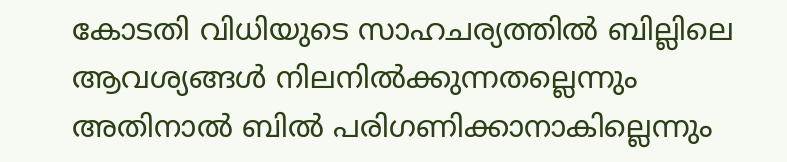കോടതി വിധിയുടെ സാഹചര്യത്തിൽ ബില്ലിലെ ആവശ്യങ്ങൾ നിലനിൽക്കുന്നതല്ലെന്നും അതിനാൽ ബിൽ പരിഗണിക്കാനാകില്ലെന്നും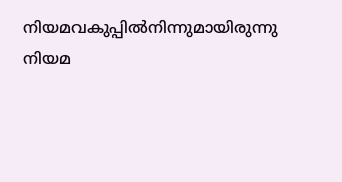നിയമവകുപ്പിൽനിന്നുമായിരുന്നു നിയമ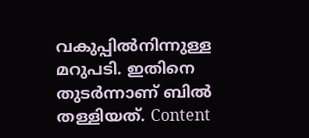വകുപ്പിൽനിന്നുള്ള മറുപടി. ഇതിനെ തുടർന്നാണ് ബിൽ തള്ളിയത്. Content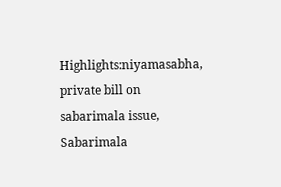Highlights:niyamasabha, private bill on sabarimala issue, Sabarimala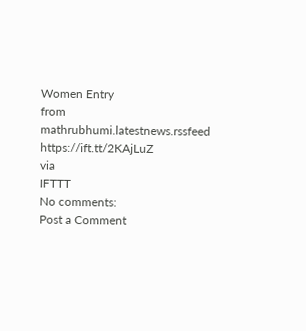Women Entry
from mathrubhumi.latestnews.rssfeed https://ift.tt/2KAjLuZ
via
IFTTT
No comments:
Post a Comment